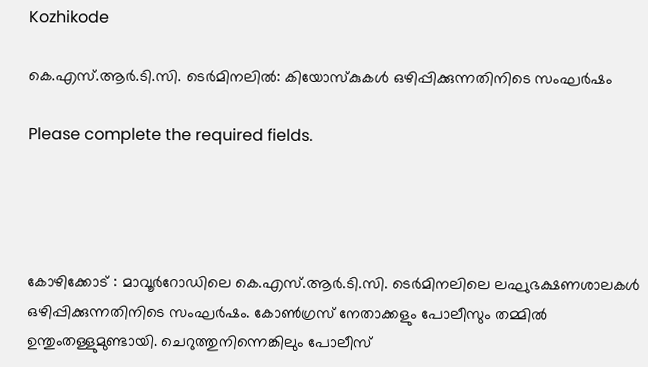Kozhikode

കെ.എസ്.ആർ.ടി.സി. ടെർമിനലിൽ: കിയോസ്കുകൾ ഒഴിപ്പിക്കുന്നതിനിടെ സംഘർഷം

Please complete the required fields.




കോഴിക്കോട് : മാവൂർറോഡിലെ കെ.എസ്.ആർ.ടി.സി. ടെർമിനലിലെ ലഘുഭക്ഷണശാലകൾ ഒഴിപ്പിക്കുന്നതിനിടെ സംഘർഷം. കോൺഗ്രസ് നേതാക്കളും പോലീസും തമ്മിൽ ഉന്തുംതള്ളുമുണ്ടായി. ചെറുത്തുനിന്നെങ്കിലും പോലീസ്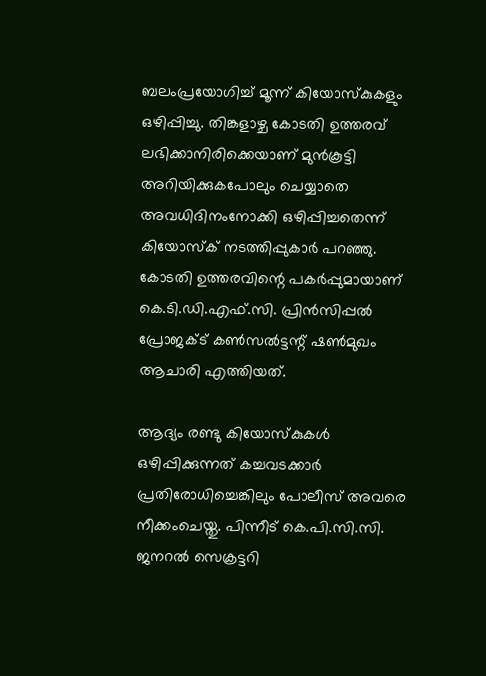ബലംപ്രയോഗിച്ച് മൂന്ന് കിയോസ്കുകളും ഒഴിപ്പിച്ചു. തിങ്കളാഴ്ച കോടതി ഉത്തരവ് ലഭിക്കാനിരിക്കെയാണ് മുൻകൂട്ടി അറിയിക്കുകപോലും ചെയ്യാതെ അവധിദിനംനോക്കി ഒഴിപ്പിച്ചതെന്ന് കിയോസ്ക് നടത്തിപ്പുകാർ പറഞ്ഞു. കോടതി ഉത്തരവിന്റെ പകർപ്പുമായാണ് കെ.ടി.ഡി.എഫ്.സി. പ്രിൻസിപ്പൽ പ്രോജക്ട് കൺസൽട്ടന്റ് ഷൺമുഖം ആചാരി എത്തിയത്.

ആദ്യം രണ്ടു കിയോസ്കുകൾ ഒഴിപ്പിക്കുന്നത് കച്ചവടക്കാർ പ്രതിരോധിച്ചെങ്കിലും പോലീസ് അവരെ നീക്കംചെയ്തു. പിന്നീട് കെ.പി.സി.സി. ജനറൽ സെക്രട്ടറി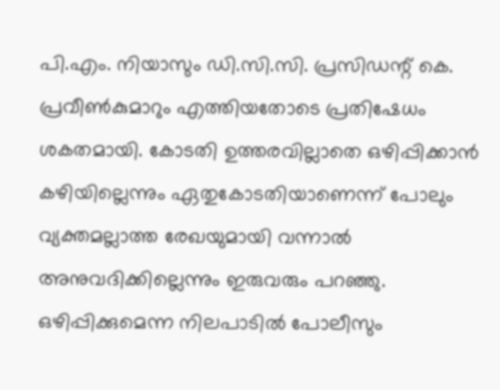പി.എം. നിയാസും ഡി.സി.സി. പ്രസിഡന്റ് കെ. പ്രവീൺകുമാറും എത്തിയതോടെ പ്രതിഷേധം ശകതമായി. കോടതി ഉത്തരവില്ലാതെ ഒഴിപ്പിക്കാൻ കഴിയില്ലെന്നും ഏതുകോടതിയാണെന്ന് പോലും വ്യക്തമല്ലാത്ത രേഖയുമായി വന്നാൽ അനുവദിക്കില്ലെന്നും ഇരുവരും പറഞ്ഞു. ഒഴിപ്പിക്കുമെന്ന നിലപാടിൽ പോലീസും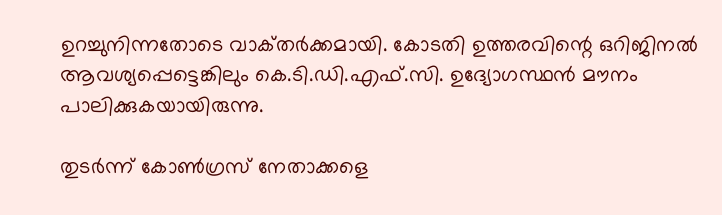ഉറച്ചുനിന്നതോടെ വാക്‌തർക്കമായി. കോടതി ഉത്തരവിന്റെ ഒറിജിനൽ ആവശ്യപ്പെട്ടെങ്കിലും കെ.ടി.ഡി.എഫ്.സി. ഉദ്യോഗസ്ഥൻ മൗനം പാലിക്കുകയായിരുന്നു.

തുടർന്ന് കോൺഗ്രസ് നേതാക്കളെ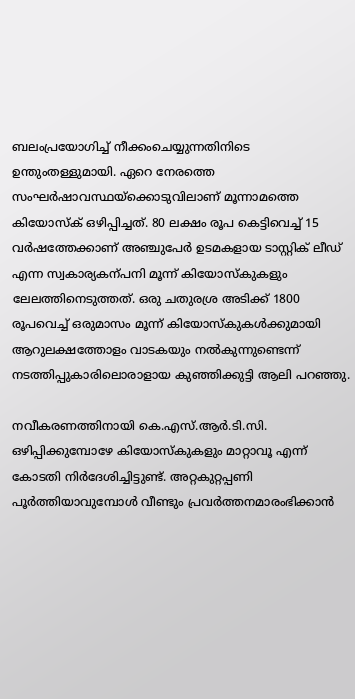ബലംപ്രയോഗിച്ച് നീക്കംചെയ്യുന്നതിനിടെ ഉന്തുംതള്ളുമായി. ഏറെ നേരത്തെ സംഘർഷാവസ്ഥയ്ക്കൊടുവിലാണ് മൂന്നാമത്തെ കിയോസ്ക് ഒഴിപ്പിച്ചത്. 80 ലക്ഷം രൂപ കെട്ടിവെച്ച് 15 വർഷത്തേക്കാണ് അഞ്ചുപേർ ഉടമകളായ ടാസ്റ്റിക് ലീഡ് എന്ന സ്വകാര്യകന്പനി മൂന്ന് കിയോസ്കുകളും ലേലത്തിനെടുത്തത്. ഒരു ചതുരശ്ര അടിക്ക്‌ 1800 രൂപവെച്ച് ഒരുമാസം മൂന്ന് കിയോസ്കുകൾക്കുമായി ആറുലക്ഷത്തോളം വാടകയും നൽകുന്നുണ്ടെന്ന് നടത്തിപ്പുകാരിലൊരാളായ കുഞ്ഞിക്കുട്ടി ആലി പറഞ്ഞു.

നവീകരണത്തിനായി കെ.എസ്.ആർ.ടി.സി. ഒഴിപ്പിക്കുമ്പോഴേ കിയോസ്കുകളും മാറ്റാവൂ എന്ന് കോടതി നിർദേശിച്ചിട്ടുണ്ട്. അറ്റകുറ്റപ്പണി പൂർത്തിയാവുമ്പോൾ വീണ്ടും പ്രവർത്തനമാരംഭിക്കാൻ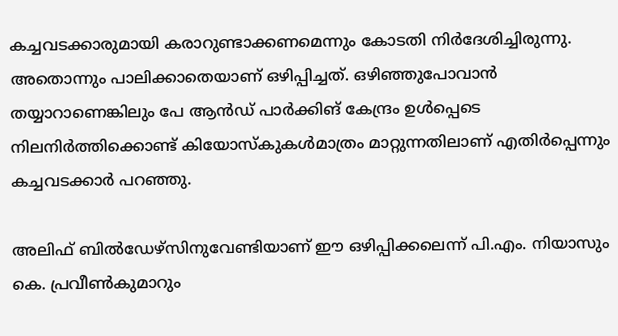കച്ചവടക്കാരുമായി കരാറുണ്ടാക്കണമെന്നും കോടതി നിർദേശിച്ചിരുന്നു. അതൊന്നും പാലിക്കാതെയാണ് ഒഴിപ്പിച്ചത്. ഒഴിഞ്ഞുപോവാൻ തയ്യാറാണെങ്കിലും പേ ആൻഡ് പാർക്കിങ് കേന്ദ്രം ഉൾപ്പെടെ നിലനിർത്തിക്കൊണ്ട് കിയോസ്കുകൾമാത്രം മാറ്റുന്നതിലാണ് എതിർപ്പെന്നും കച്ചവടക്കാർ പറഞ്ഞു.

അലിഫ് ബിൽഡേഴ്‌സിനുവേണ്ടിയാണ് ഈ ഒഴിപ്പിക്കലെന്ന് പി.എം. നിയാസും കെ. പ്രവീൺകുമാറും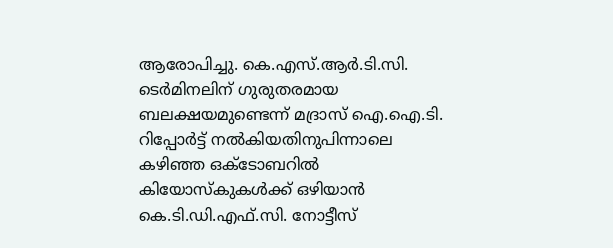ആരോപിച്ചു. കെ.എസ്.ആർ.ടി.സി. ടെർമിനലിന് ഗുരുതരമായ ബലക്ഷയമുണ്ടെന്ന് മദ്രാസ് ഐ.ഐ.ടി. റിപ്പോർട്ട് നൽകിയതിനുപിന്നാലെ കഴിഞ്ഞ ഒക്ടോബറിൽ കിയോസ്കുകൾക്ക് ഒഴിയാൻ കെ.ടി.ഡി.എഫ്.സി. നോട്ടീസ്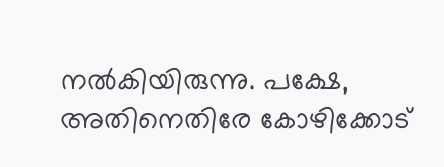നൽകിയിരുന്നു. പക്ഷേ, അതിനെതിരേ കോഴിക്കോട്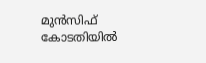മുൻസിഫ് കോടതിയിൽ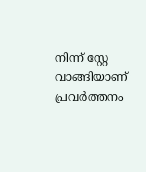നിന്ന് സ്റ്റേ വാങ്ങിയാണ് പ്രവർത്തനം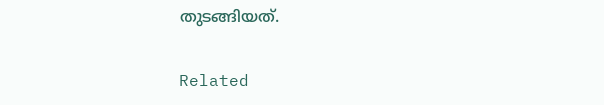തുടങ്ങിയത്.

Related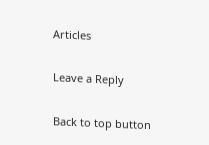Articles

Leave a Reply

Back to top button